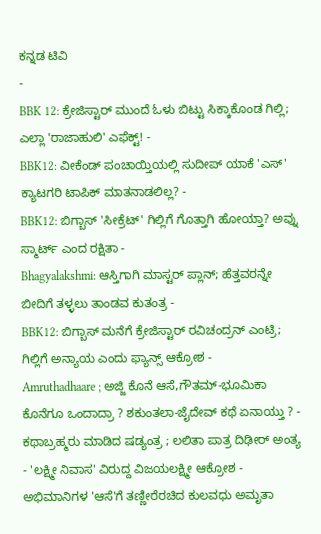ಕನ್ನಡ ಟಿವಿ
-
BBK 12: ಕ್ರೇಜಿಸ್ಟಾರ್ ಮುಂದೆ ಓಳು ಬಿಟ್ಟು ಸಿಕ್ಕಾಕೊಂಡ ಗಿಲ್ಲಿ; ಎಲ್ಲಾ 'ರಾಜಾಹುಲಿ' ಎಫೆಕ್ಟ್! -
BBK12: ವೀಕೆಂಡ್ ಪಂಚಾಯ್ತಿಯಲ್ಲಿ ಸುದೀಪ್ ಯಾಕೆ 'ಎಸ್' ಕ್ಯಾಟಗರಿ ಟಾಪಿಕ್ ಮಾತನಾಡಲಿಲ್ಲ? -
BBK12: ಬಿಗ್ಬಾಸ್ 'ಸೀಕ್ರೆಟ್' ಗಿಲ್ಲಿಗೆ ಗೊತ್ತಾಗಿ ಹೋಯ್ತಾ? ಅವ್ನು ಸ್ಮಾರ್ಟ್ ಎಂದ ರಕ್ಷಿತಾ -
Bhagyalakshmi: ಆಸ್ತಿಗಾಗಿ ಮಾಸ್ಟರ್ ಪ್ಲಾನ್; ಹೆತ್ತವರನ್ನೇ ಬೀದಿಗೆ ತಳ್ಳಲು ತಾಂಡವ ಕುತಂತ್ರ -
BBK12: ಬಿಗ್ಬಾಸ್ ಮನೆಗೆ ಕ್ರೇಜಿಸ್ಟಾರ್ ರವಿಚಂದ್ರನ್ ಎಂಟ್ರಿ; ಗಿಲ್ಲಿಗೆ ಅನ್ಯಾಯ ಎಂದು ಫ್ಯಾನ್ಸ್ ಆಕ್ರೋಶ -
Amruthadhaare ; ಅಜ್ಜಿ ಕೊನೆ ಆಸೆ,ಗೌತಮ್-ಭೂಮಿಕಾ ಕೊನೆಗೂ ಒಂದಾದ್ರಾ ? ಶಕುಂತಲಾ-ಜೈದೇವ್ ಕಥೆ ಏನಾಯ್ತು ? -
ಕಥಾಬ್ರಹ್ಮರು ಮಾಡಿದ ಷಡ್ಯಂತ್ರ ; ಲಲಿತಾ ಪಾತ್ರ ದಿಢೀರ್ ಅಂತ್ಯ - 'ಲಕ್ಷ್ಮೀ ನಿವಾಸ' ವಿರುದ್ದ ವಿಜಯಲಕ್ಷ್ಮೀ ಆಕ್ರೋಶ -
ಅಭಿಮಾನಿಗಳ 'ಆಸೆ'ಗೆ ತಣ್ಣೀರೆರಚಿದ ಕುಲವಧು ಅಮೃತಾ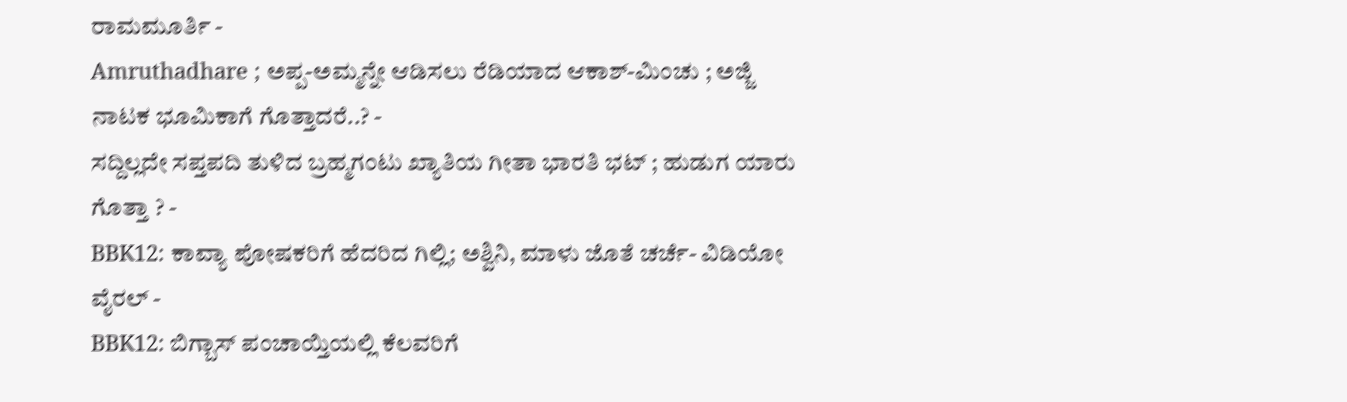ರಾಮಮೂರ್ತಿ -
Amruthadhare ; ಅಪ್ಪ-ಅಮ್ಮನ್ನೇ ಆಡಿಸಲು ರೆಡಿಯಾದ ಆಕಾಶ್-ಮಿಂಚು ; ಅಜ್ಜಿ ನಾಟಕ ಭೂಮಿಕಾಗೆ ಗೊತ್ತಾದರೆ..? -
ಸದ್ದಿಲ್ಲದೇ ಸಪ್ತಪದಿ ತುಳಿದ ಬ್ರಹ್ಮಗಂಟು ಖ್ಯಾತಿಯ ಗೀತಾ ಭಾರತಿ ಭಟ್ ; ಹುಡುಗ ಯಾರು ಗೊತ್ತಾ ? -
BBK12: ಕಾವ್ಯಾ ಪೋಷಕರಿಗೆ ಹೆದರಿದ ಗಿಲ್ಲಿ; ಅಶ್ವಿನಿ, ಮಾಳು ಜೊತೆ ಚರ್ಚೆ- ವಿಡಿಯೋ ವೈರಲ್ -
BBK12: ಬಿಗ್ಬಾಸ್ ಪಂಚಾಯ್ತಿಯಲ್ಲಿ ಕೆಲವರಿಗೆ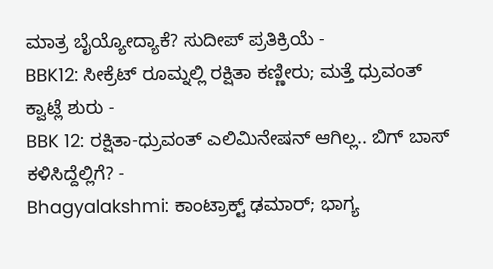ಮಾತ್ರ ಬೈಯ್ಯೋದ್ಯಾಕೆ? ಸುದೀಪ್ ಪ್ರತಿಕ್ರಿಯೆ -
BBK12: ಸೀಕ್ರೆಟ್ ರೂಮ್ನಲ್ಲಿ ರಕ್ಷಿತಾ ಕಣ್ಣೀರು; ಮತ್ತೆ ಧ್ರುವಂತ್ ಕ್ವಾಟ್ಲೆ ಶುರು -
BBK 12: ರಕ್ಷಿತಾ-ಧ್ರುವಂತ್ ಎಲಿಮಿನೇಷನ್ ಆಗಿಲ್ಲ.. ಬಿಗ್ ಬಾಸ್ ಕಳಿಸಿದ್ದೆಲ್ಲಿಗೆ? -
Bhagyalakshmi: ಕಾಂಟ್ರಾಕ್ಟ್ ಢಮಾರ್; ಭಾಗ್ಯ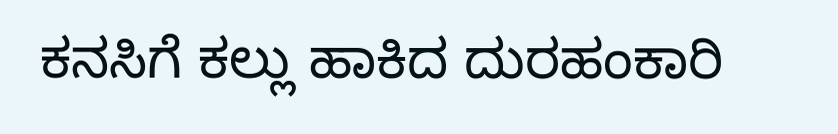ಕನಸಿಗೆ ಕಲ್ಲು ಹಾಕಿದ ದುರಹಂಕಾರಿ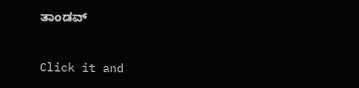ತಾಂಡವ್


Click it and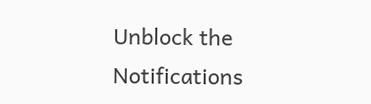Unblock the Notifications